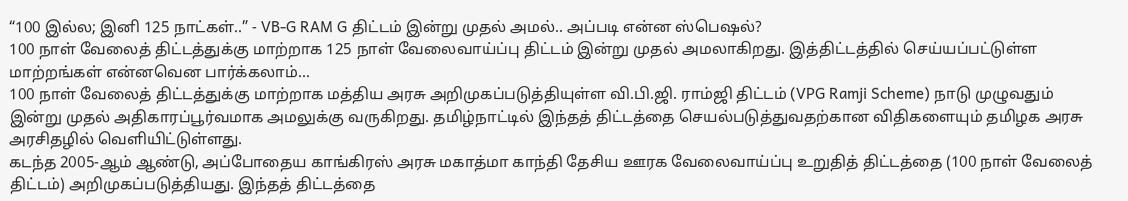“100 இல்ல; இனி 125 நாட்கள்..” - VB-G RAM G திட்டம் இன்று முதல் அமல்.. அப்படி என்ன ஸ்பெஷல்?
100 நாள் வேலைத் திட்டத்துக்கு மாற்றாக 125 நாள் வேலைவாய்ப்பு திட்டம் இன்று முதல் அமலாகிறது. இத்திட்டத்தில் செய்யப்பட்டுள்ள மாற்றங்கள் என்னவென பார்க்கலாம்...
100 நாள் வேலைத் திட்டத்துக்கு மாற்றாக மத்திய அரசு அறிமுகப்படுத்தியுள்ள வி.பி.ஜி. ராம்ஜி திட்டம் (VPG Ramji Scheme) நாடு முழுவதும் இன்று முதல் அதிகாரப்பூர்வமாக அமலுக்கு வருகிறது. தமிழ்நாட்டில் இந்தத் திட்டத்தை செயல்படுத்துவதற்கான விதிகளையும் தமிழக அரசு அரசிதழில் வெளியிட்டுள்ளது.
கடந்த 2005-ஆம் ஆண்டு, அப்போதைய காங்கிரஸ் அரசு மகாத்மா காந்தி தேசிய ஊரக வேலைவாய்ப்பு உறுதித் திட்டத்தை (100 நாள் வேலைத் திட்டம்) அறிமுகப்படுத்தியது. இந்தத் திட்டத்தை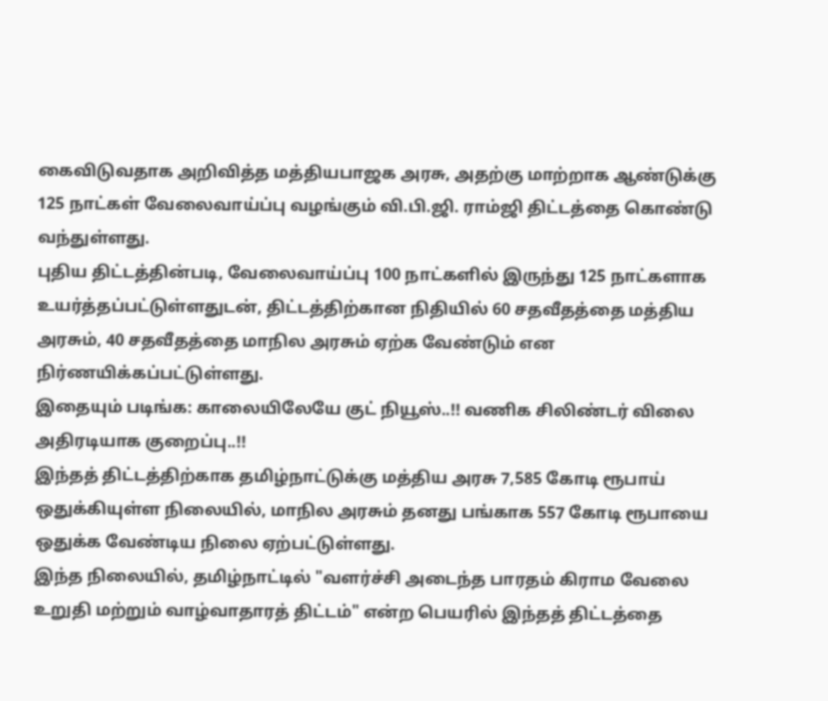கைவிடுவதாக அறிவித்த மத்தியபாஜக அரசு, அதற்கு மாற்றாக ஆண்டுக்கு 125 நாட்கள் வேலைவாய்ப்பு வழங்கும் வி.பி.ஜி. ராம்ஜி திட்டத்தை கொண்டு வந்துள்ளது.
புதிய திட்டத்தின்படி, வேலைவாய்ப்பு 100 நாட்களில் இருந்து 125 நாட்களாக உயர்த்தப்பட்டுள்ளதுடன், திட்டத்திற்கான நிதியில் 60 சதவீதத்தை மத்திய அரசும், 40 சதவீதத்தை மாநில அரசும் ஏற்க வேண்டும் என நிர்ணயிக்கப்பட்டுள்ளது.
இதையும் படிங்க: காலையிலேயே குட் நியூஸ்..!! வணிக சிலிண்டர் விலை அதிரடியாக குறைப்பு..!!
இந்தத் திட்டத்திற்காக தமிழ்நாட்டுக்கு மத்திய அரசு 7,585 கோடி ரூபாய் ஒதுக்கியுள்ள நிலையில், மாநில அரசும் தனது பங்காக 557 கோடி ரூபாயை ஒதுக்க வேண்டிய நிலை ஏற்பட்டுள்ளது.
இந்த நிலையில், தமிழ்நாட்டில் "வளர்ச்சி அடைந்த பாரதம் கிராம வேலை உறுதி மற்றும் வாழ்வாதாரத் திட்டம்" என்ற பெயரில் இந்தத் திட்டத்தை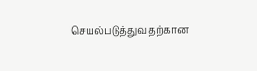செயல்படுத்துவதற்கான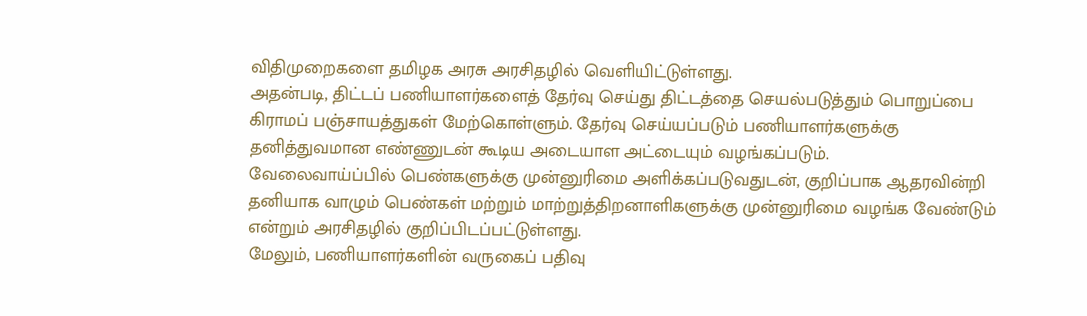விதிமுறைகளை தமிழக அரசு அரசிதழில் வெளியிட்டுள்ளது.
அதன்படி, திட்டப் பணியாளர்களைத் தேர்வு செய்து திட்டத்தை செயல்படுத்தும் பொறுப்பை கிராமப் பஞ்சாயத்துகள் மேற்கொள்ளும். தேர்வு செய்யப்படும் பணியாளர்களுக்கு தனித்துவமான எண்ணுடன் கூடிய அடையாள அட்டையும் வழங்கப்படும்.
வேலைவாய்ப்பில் பெண்களுக்கு முன்னுரிமை அளிக்கப்படுவதுடன், குறிப்பாக ஆதரவின்றி தனியாக வாழும் பெண்கள் மற்றும் மாற்றுத்திறனாளிகளுக்கு முன்னுரிமை வழங்க வேண்டும் என்றும் அரசிதழில் குறிப்பிடப்பட்டுள்ளது.
மேலும், பணியாளர்களின் வருகைப் பதிவு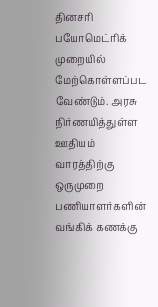தினசரி பயோமெட்ரிக் முறையில் மேற்கொள்ளப்பட வேண்டும். அரசு நிர்ணயித்துள்ள ஊதியம் வாரத்திற்கு ஒருமுறை பணியாளர்களின் வங்கிக் கணக்கு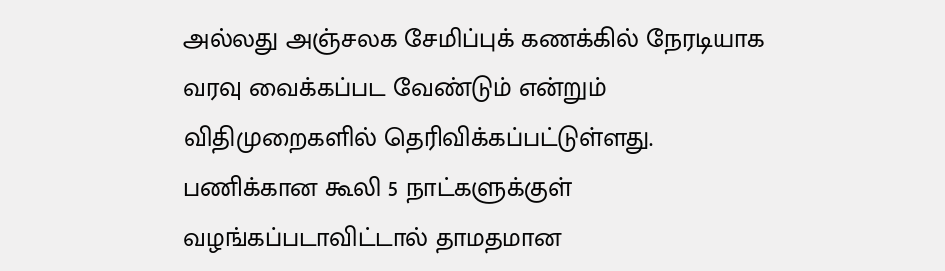அல்லது அஞ்சலக சேமிப்புக் கணக்கில் நேரடியாக வரவு வைக்கப்பட வேண்டும் என்றும் விதிமுறைகளில் தெரிவிக்கப்பட்டுள்ளது. பணிக்கான கூலி 5 நாட்களுக்குள் வழங்கப்படாவிட்டால் தாமதமான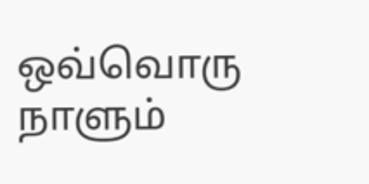ஒவ்வொரு நாளும்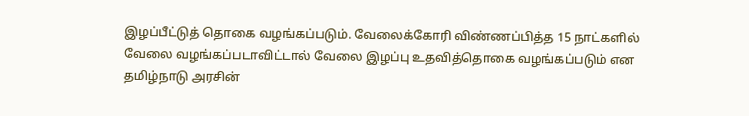இழப்பீட்டுத் தொகை வழங்கப்படும். வேலைக்கோரி விண்ணப்பித்த 15 நாட்களில் வேலை வழங்கப்படாவிட்டால் வேலை இழப்பு உதவித்தொகை வழங்கப்படும் என தமிழ்நாடு அரசின்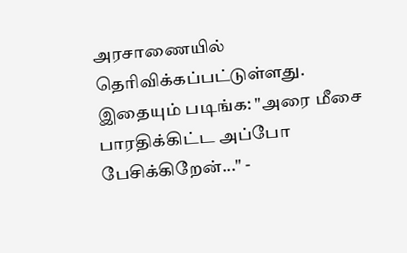அரசாணையில் தெரிவிக்கப்பட்டுள்ளது.
இதையும் படிங்க: "அரை மீசை பாரதிக்கிட்ட அப்போ பேசிக்கிறேன்..." -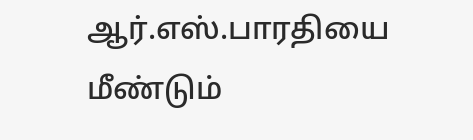ஆர்.எஸ்.பாரதியை மீண்டும்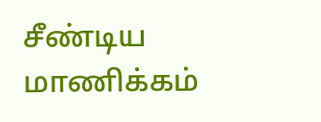சீண்டிய மாணிக்கம்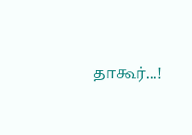தாகூர்...!